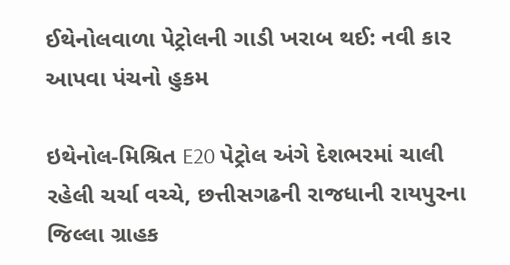ઈથેનોલવાળા પેટ્રોલની ગાડી ખરાબ થઈ: નવી કાર આપવા પંચનો હુકમ

ઇથેનોલ-મિશ્રિત E20 પેટ્રોલ અંગે દેશભરમાં ચાલી રહેલી ચર્ચા વચ્ચે, છત્તીસગઢની રાજધાની રાયપુરના જિલ્લા ગ્રાહક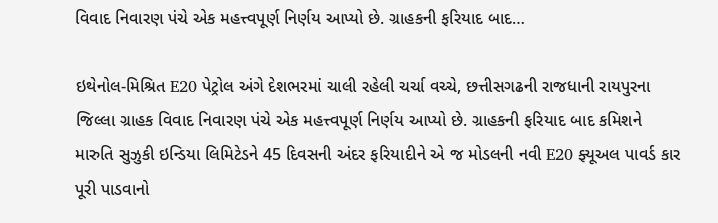વિવાદ નિવારણ પંચે એક મહત્ત્વપૂર્ણ નિર્ણય આપ્યો છે. ગ્રાહકની ફરિયાદ બાદ…

ઇથેનોલ-મિશ્રિત E20 પેટ્રોલ અંગે દેશભરમાં ચાલી રહેલી ચર્ચા વચ્ચે, છત્તીસગઢની રાજધાની રાયપુરના જિલ્લા ગ્રાહક વિવાદ નિવારણ પંચે એક મહત્ત્વપૂર્ણ નિર્ણય આપ્યો છે. ગ્રાહકની ફરિયાદ બાદ કમિશને મારુતિ સુઝુકી ઇન્ડિયા લિમિટેડને 45 દિવસની અંદર ફરિયાદીને એ જ મોડલની નવી E20 ફ્યૂઅલ પાવર્ડ કાર પૂરી પાડવાનો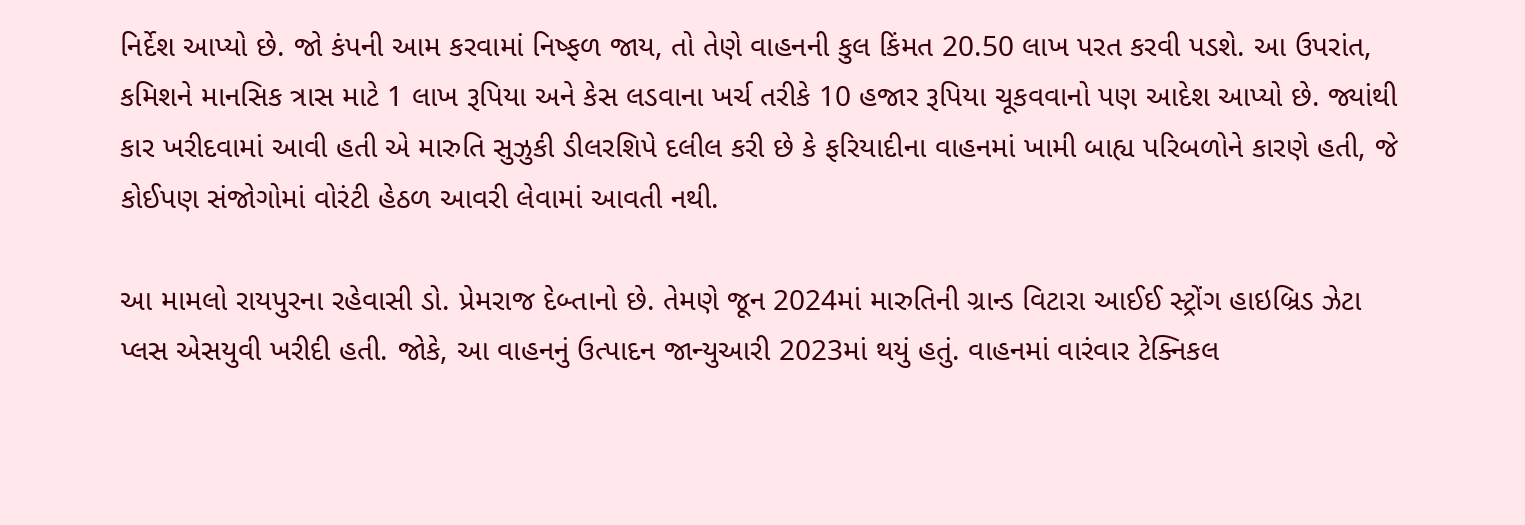નિર્દેશ આપ્યો છે. જો કંપની આમ કરવામાં નિષ્ફળ જાય, તો તેણે વાહનની કુલ કિંમત 20.50 લાખ પરત કરવી પડશે. આ ઉપરાંત, કમિશને માનસિક ત્રાસ માટે 1 લાખ રૂપિયા અને કેસ લડવાના ખર્ચ તરીકે 10 હજાર રૂપિયા ચૂકવવાનો પણ આદેશ આપ્યો છે. જ્યાંથી કાર ખરીદવામાં આવી હતી એ મારુતિ સુઝુકી ડીલરશિપે દલીલ કરી છે કે ફરિયાદીના વાહનમાં ખામી બાહ્ય પરિબળોને કારણે હતી, જે કોઈપણ સંજોગોમાં વોરંટી હેઠળ આવરી લેવામાં આવતી નથી.

આ મામલો રાયપુરના રહેવાસી ડો. પ્રેમરાજ દેબ્તાનો છે. તેમણે જૂન 2024માં મારુતિની ગ્રાન્ડ વિટારા આઈઈ સ્ટ્રોંગ હાઇબ્રિડ ઝેટા પ્લસ એસયુવી ખરીદી હતી. જોકે, આ વાહનનું ઉત્પાદન જાન્યુઆરી 2023માં થયું હતું. વાહનમાં વારંવાર ટેક્નિકલ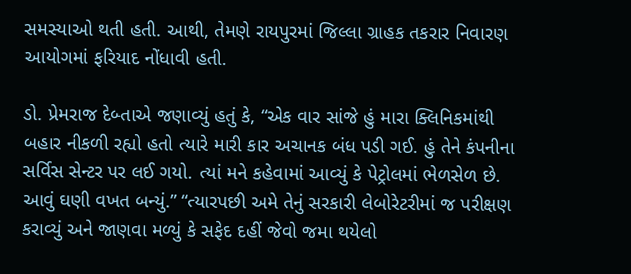સમસ્યાઓ થતી હતી. આથી, તેમણે રાયપુરમાં જિલ્લા ગ્રાહક તકરાર નિવારણ આયોગમાં ફરિયાદ નોંધાવી હતી.

ડો. પ્રેમરાજ દેબ્તાએ જણાવ્યું હતું કે, “એક વાર સાંજે હું મારા ક્લિનિકમાંથી બહાર નીકળી રહ્યો હતો ત્યારે મારી કાર અચાનક બંધ પડી ગઈ. હું તેને કંપનીના સર્વિસ સેન્ટર પર લઈ ગયો. ત્યાં મને કહેવામાં આવ્યું કે પેટ્રોલમાં ભેળસેળ છે. આવું ઘણી વખત બન્યું.” “ત્યારપછી અમે તેનું સરકારી લેબોરેટરીમાં જ પરીક્ષણ કરાવ્યું અને જાણવા મળ્યું કે સફેદ દહીં જેવો જમા થયેલો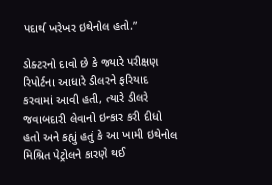પદાર્થ ખરેખર ઇથેનોલ હતો.”

ડોક્ટરનો દાવો છે કે જ્યારે પરીક્ષણ રિપોર્ટના આધારે ડીલરને ફરિયાદ કરવામાં આવી હતી, ત્યારે ડીલરે જવાબદારી લેવાનો ઇન્કાર કરી દીધો હતો અને કહ્યું હતું કે આ ખામી ઇથેનોલ મિશ્રિત પેટ્રોલને કારણે થઈ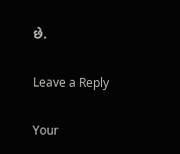છે.

Leave a Reply

Your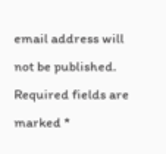email address will not be published. Required fields are marked *